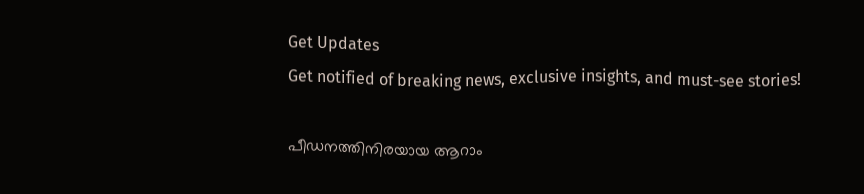Get Updates
Get notified of breaking news, exclusive insights, and must-see stories!

പീഡനത്തിനിരയായ ആറാം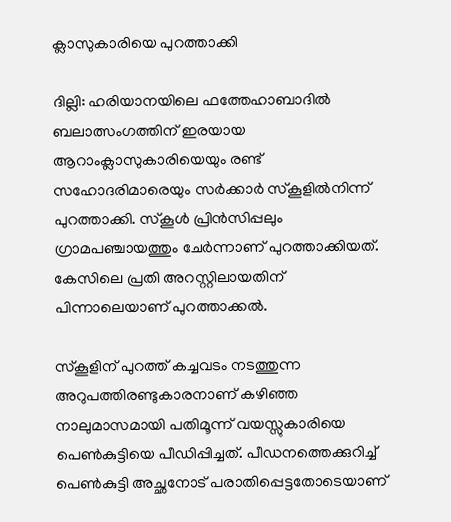ക്ലാസുകാരിയെ പുറത്താക്കി

ദില്ലി: ഹരിയാനയിലെ ഫത്തേഹാബാദില്‍ ബലാത്സംഗത്തിന് ഇരയായ ആറാംക്ലാസുകാരിയെയും രണ്ട് സഹോദരിമാരെയും സര്‍ക്കാര്‍ സ്‌കൂളില്‍നിന്ന് പുറത്താക്കി. സ്‌കൂള്‍ പ്രിന്‍സിപ്പലും ഗ്രാമപഞ്ചായത്തും ചേര്‍ന്നാണ് പുറത്താക്കിയത്. കേസിലെ പ്രതി അറസ്റ്റിലായതിന് പിന്നാലെയാണ് പുറത്താക്കല്‍.

സ്‌കൂളിന് പുറത്ത് കച്ചവടം നടത്തുന്ന അറുപത്തിരണ്ടുകാരനാണ് കഴിഞ്ഞ നാലുമാസമായി പതിമൂന്ന് വയസ്സുകാരിയെ പെണ്‍കുട്ടിയെ പീഡിപ്പിച്ചത്. പീഡനത്തെക്കുറിച്ച് പെണ്‍കുട്ടി അച്ഛനോട് പരാതിപ്പെട്ടതോടെയാണ്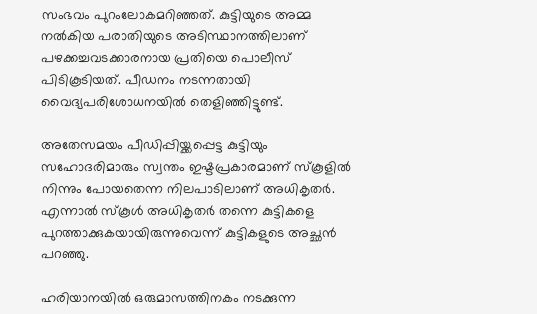സംഭവം പുറംലോകമറിഞ്ഞത്. കുട്ടിയുടെ അമ്മ നല്‍കിയ പരാതിയുടെ അടിസ്ഥാനത്തിലാണ് പഴക്കച്ചവടക്കാരനായ പ്രതിയെ പൊലീസ് പിടികൂടിയത്. പീഡനം നടന്നതായി വൈദ്യപരിശോധനയില്‍ തെളിഞ്ഞിട്ടുണ്ട്.

അതേസമയം പീഡിപ്പിയ്ക്കപ്പെട്ട കുട്ടിയും സഹോദരിമാരും സ്വന്തം ഇഷ്ടപ്രകാരമാണ് സ്‌കൂളില്‍ നിന്നും പോയതെന്ന നിലപാടിലാണ് അധികൃതര്‍. എന്നാല്‍ സ്‌കൂള്‍ അധികൃതര്‍ തന്നെ കുട്ടികളെ പുറത്താക്കുകയായിരുന്നുവെന്ന് കുട്ടികളുടെ അച്ഛന്‍ പറഞ്ഞു.

ഹരിയാനയില്‍ ഒരുമാസത്തിനകം നടക്കുന്ന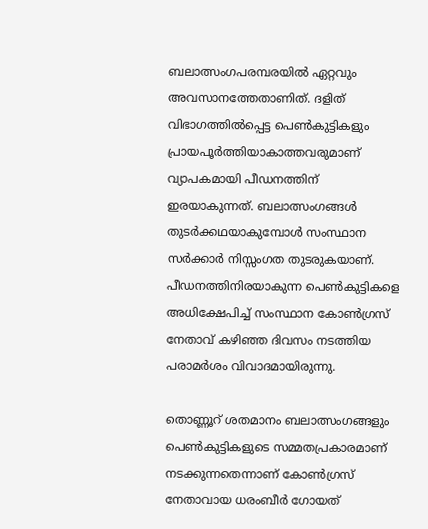ബലാത്സംഗപരമ്പരയില്‍ ഏറ്റവും അവസാനത്തേതാണിത്. ദളിത് വിഭാഗത്തില്‍പ്പെട്ട പെണ്‍കുട്ടികളും പ്രായപൂര്‍ത്തിയാകാത്തവരുമാണ് വ്യാപകമായി പീഡനത്തിന് ഇരയാകുന്നത്. ബലാത്സംഗങ്ങള്‍ തുടര്‍ക്കഥയാകുമ്പോള്‍ സംസ്ഥാന സര്‍ക്കാര്‍ നിസ്സംഗത തുടരുകയാണ്. പീഡനത്തിനിരയാകുന്ന പെണ്‍കുട്ടികളെ അധിക്ഷേപിച്ച് സംസ്ഥാന കോണ്‍ഗ്രസ് നേതാവ് കഴിഞ്ഞ ദിവസം നടത്തിയ പരാമര്‍ശം വിവാദമായിരുന്നു.

തൊണ്ണൂറ് ശതമാനം ബലാത്സംഗങ്ങളും പെണ്‍കുട്ടികളുടെ സമ്മതപ്രകാരമാണ് നടക്കുന്നതെന്നാണ് കോണ്‍ഗ്രസ് നേതാവായ ധരംബീര്‍ ഗോയത്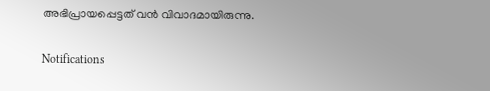അഭിപ്രായപ്പെട്ടത് വന്‍ വിവാദമായിരുന്നു.

Notifications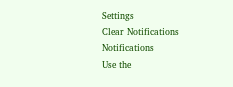Settings
Clear Notifications
Notifications
Use the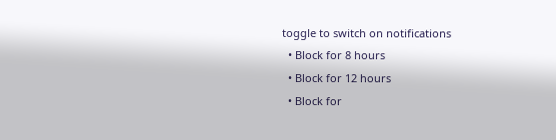toggle to switch on notifications
  • Block for 8 hours
  • Block for 12 hours
  • Block for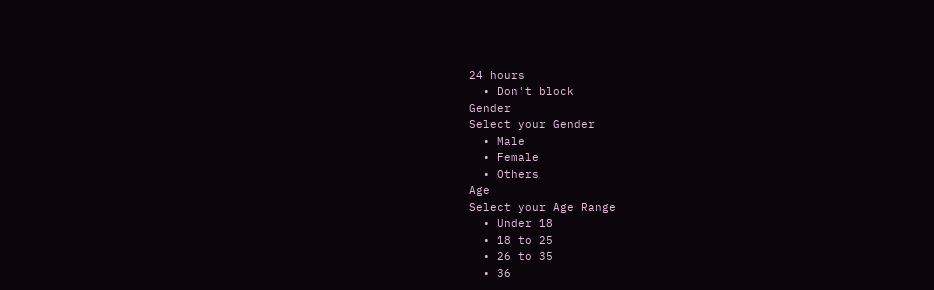24 hours
  • Don't block
Gender
Select your Gender
  • Male
  • Female
  • Others
Age
Select your Age Range
  • Under 18
  • 18 to 25
  • 26 to 35
  • 36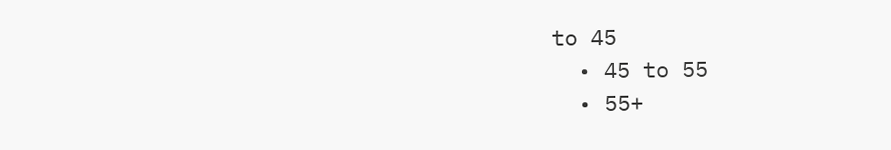to 45
  • 45 to 55
  • 55+